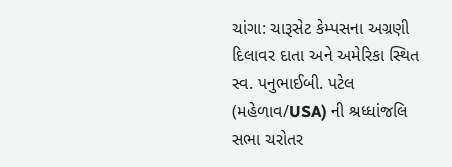ચાંગા: ચારૂસેટ કેમ્પસના અગ્રણી દિલાવર દાતા અને અમેરિકા સ્થિત સ્વ. પનુભાઈબી. પટેલ (મહેળાવ/USA) ની શ્રધ્ધાંજલિ સભા ચરોતર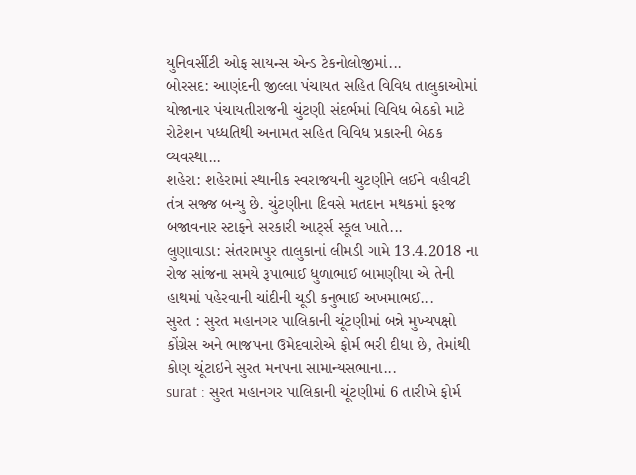યુનિવર્સીટી ઓફ સાયન્સ એન્ડ ટેકનોલોજીમાં...
બોરસદ: આણંદની જીલ્લા પંચાયત સહિત વિવિધ તાલુકાઓમાં યોજાનાર પંચાયતીરાજની ચુંટણી સંદર્ભમાં વિવિધ બેઠકો માટે રોટેશન પધ્ધતિથી અનામત સહિત વિવિધ પ્રકારની બેઠક વ્યવસ્થા...
શહેરા: શહેરામાં સ્થાનીક સ્વરાજયની ચુટણીને લઈને વહીવટી તંત્ર સજ્જ બન્યુ છે. ચુંટણીના દિવસે મતદાન મથકમાં ફરજ બજાવનાર સ્ટાફને સરકારી આર્ટ્સ સ્કૂલ ખાતે...
લુણાવાડા: સંતરામપુર તાલુકાનાં લીમડી ગામે 13.4.2018 ના રોજ સાંજના સમયે રૂપાભાઈ ધુળાભાઈ બામણીયા એ તેની હાથમાં પહેરવાની ચાંદીની ચૂડી કનુભાઈ અખમાભઈ...
સુરત : સુરત મહાનગર પાલિકાની ચૂંટણીમાં બન્ને મુખ્યપક્ષો કોંગ્રેસ અને ભાજપના ઉમેદવારોએ ફોર્મ ભરી દીધા છે, તેમાંથી કોણ ચૂંટાઇને સુરત મનપના સામાન્યસભાના...
surat : સુરત મહાનગર પાલિકાની ચૂંટણીમાં 6 તારીખે ફોર્મ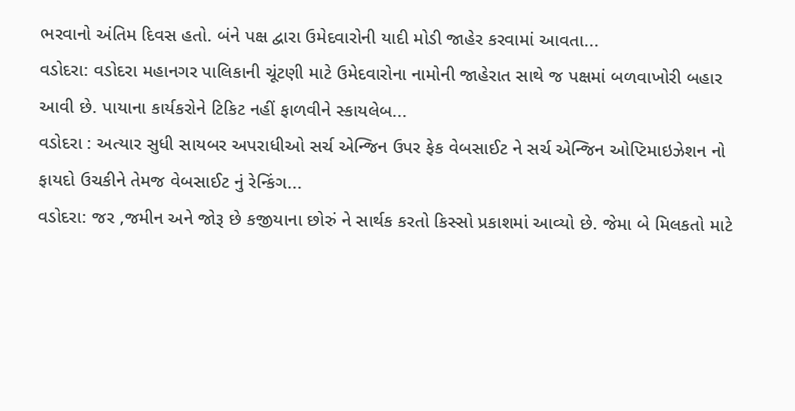ભરવાનો અંતિમ દિવસ હતો. બંને પક્ષ દ્વારા ઉમેદવારોની યાદી મોડી જાહેર કરવામાં આવતા...
વડોદરા: વડોદરા મહાનગર પાલિકાની ચૂંટણી માટે ઉમેદવારોના નામોની જાહેરાત સાથે જ પક્ષમાં બળવાખોરી બહાર આવી છે. પાયાના કાર્યકરોને ટિકિટ નહીં ફાળવીને સ્કાયલેબ...
વડોદરા : અત્યાર સુધી સાયબર અપરાધીઓ સર્ચ એન્જિન ઉપર ફેક વેબસાઈટ ને સર્ચ એન્જિન ઓપ્ટિમાઇઝેશન નો ફાયદો ઉચકીને તેમજ વેબસાઈટ નું રેન્કિંગ...
વડોદરા: જર ,જમીન અને જોરૂ છે કજીયાના છોરું ને સાર્થક કરતો કિસ્સો પ્રકાશમાં આવ્યો છે. જેમા બે મિલકતો માટે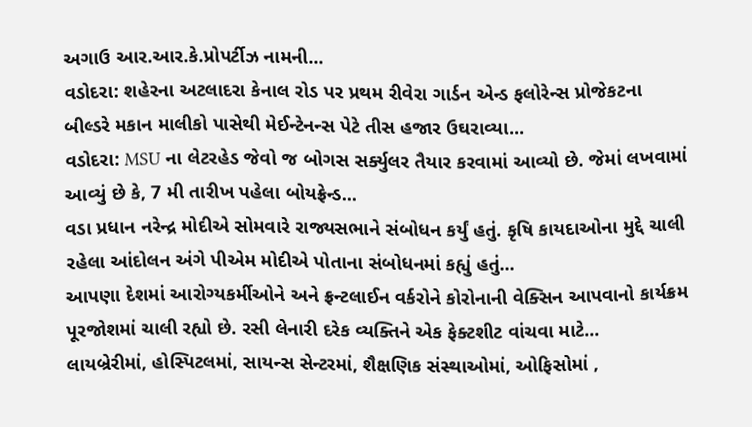અગાઉ આર.આર.કે.પ્રોપર્ટીઝ નામની...
વડોદરા: શહેરના અટલાદરા કેનાલ રોડ પર પ્રથમ રીવેરા ગાર્ડન એન્ડ ફલોરેન્સ પ્રોજેકટના બીલ્ડરે મકાન માલીકો પાસેથી મેઈન્ટેનન્સ પેટે તીસ હજાર ઉઘરાવ્યા...
વડોદરા: MSU ના લેટરહેડ જેવો જ બોગસ સર્ક્યુલર તૈયાર કરવામાં આવ્યો છે. જેમાં લખવામાં આવ્યું છે કે, 7 મી તારીખ પહેલા બોયફ્રેન્ડ...
વડા પ્રધાન નરેન્દ્ર મોદીએ સોમવારે રાજ્યસભાને સંબોધન કર્યું હતું. કૃષિ કાયદાઓના મુદ્દે ચાલી રહેલા આંદોલન અંગે પીએમ મોદીએ પોતાના સંબોધનમાં કહ્યું હતું...
આપણા દેશમાં આરોગ્યકર્મીઓને અને ફ્રન્ટલાઈન વર્કરોને કોરોનાની વેક્સિન આપવાનો કાર્યક્રમ પૂરજોશમાં ચાલી રહ્યો છે. રસી લેનારી દરેક વ્યક્તિને એક ફેક્ટશીટ વાંચવા માટે...
લાયબ્રેરીમાં, હોસ્પિટલમાં, સાયન્સ સેન્ટરમાં, શૈક્ષણિક સંસ્થાઓમાં, ઓફિસોમાં ,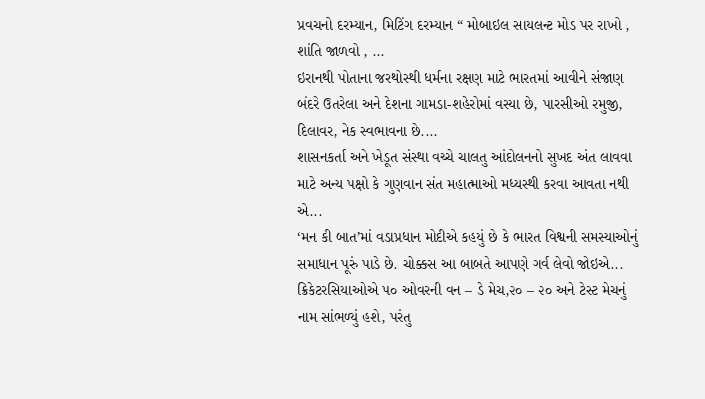પ્રવચનો દરમ્યાન, મિટિંગ દરમ્યાન “ મોબાઇલ સાયલન્ટ મોડ પર રાખો , શાંતિ જાળવો , ...
ઇરાનથી પોતાના જરથોસ્થી ધર્મના રક્ષણ માટે ભારતમાં આવીને સંજાણ બંદરે ઉતરેલા અને દેશના ગામડા-શહેરોમાં વસ્યા છે, પારસીઓ રમુજી, દિલાવર, નેક સ્વભાવના છે....
શાસનકર્તા અને ખેડૂત સંસ્થા વચ્ચે ચાલતુ આંદોલનનો સુખદ અંત લાવવા માટે અન્ય પક્ષો કે ગુણવાન સંત મહાત્માઓ મધ્યસ્થી કરવા આવતા નથી એ...
‘મન કી બાત’માં વડાપ્રધાન મોદીએ કહયું છે કે ભારત વિશ્વની સમસ્યાઓનું સમાધાન પૂરું પાડે છે. ચોક્કસ આ બાબતે આપણે ગર્વ લેવો જોઇએ...
ક્રિકેટરસિયાઓએ ૫૦ ઓવરની વન – ડે મેચ,૨૦ – ૨૦ અને ટેસ્ટ મેચનું નામ સાંભળ્યું હશે, પરંતુ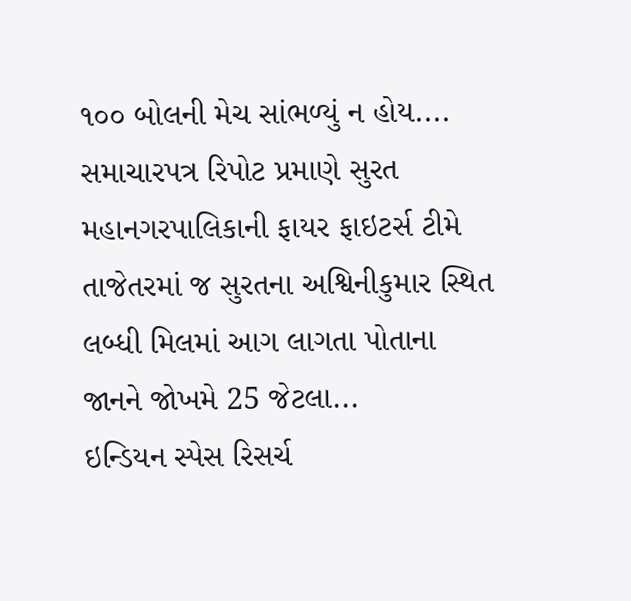૧૦૦ બોલની મેચ સાંભળ્યું ન હોય....
સમાચારપત્ર રિપોટ પ્રમાણે સુરત મહાનગરપાલિકાની ફાયર ફાઇટર્સ ટીમે તાજેતરમાં જ સુરતના અશ્વિનીકુમાર સ્થિત લબ્ધી મિલમાં આગ લાગતા પોતાના જાનને જોખમે 25 જેટલા...
ઇન્ડિયન સ્પેસ રિસર્ચ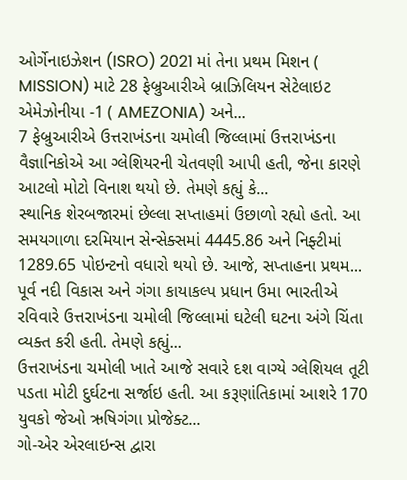ઓર્ગેનાઇઝેશન (ISRO) 2021 માં તેના પ્રથમ મિશન ( MISSION) માટે 28 ફેબ્રુઆરીએ બ્રાઝિલિયન સેટેલાઇટ એમેઝોનીયા -1 ( AMEZONIA) અને...
7 ફેબ્રુઆરીએ ઉત્તરાખંડના ચમોલી જિલ્લામાં ઉત્તરાખંડના વૈજ્ઞાનિકોએ આ ગ્લેશિયરની ચેતવણી આપી હતી, જેના કારણે આટલો મોટો વિનાશ થયો છે. તેમણે કહ્યું કે...
સ્થાનિક શેરબજારમાં છેલ્લા સપ્તાહમાં ઉછાળો રહ્યો હતો. આ સમયગાળા દરમિયાન સેન્સેક્સમાં 4445.86 અને નિફ્ટીમાં 1289.65 પોઇન્ટનો વધારો થયો છે. આજે, સપ્તાહના પ્રથમ...
પૂર્વ નદી વિકાસ અને ગંગા કાયાકલ્પ પ્રધાન ઉમા ભારતીએ રવિવારે ઉત્તરાખંડના ચમોલી જિલ્લામાં ઘટેલી ઘટના અંગે ચિંતા વ્યક્ત કરી હતી. તેમણે કહ્યું...
ઉત્તરાખંડના ચમોલી ખાતે આજે સવારે દશ વાગ્યે ગ્લેશિયલ તૂટી પડતા મોટી દુર્ઘટના સર્જાઇ હતી. આ કરૂણાંતિકામાં આશરે 170 યુવકો જેઓ ઋષિગંગા પ્રોજેક્ટ...
ગો-એર એરલાઇન્સ દ્વારા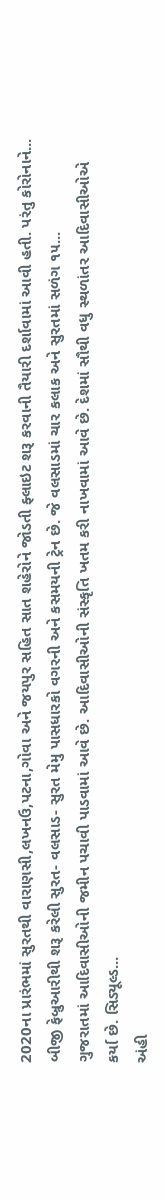2020ના પ્રારંભમાં સુરતથી વારાણસી,લખનઉ,પટના,ગોવા અને જયપુર સહિત સાત શહેરોને જોડતી ફ્લાઇટ શરૂ કરવાની તૈયારી દર્શાવામાં આવી હતી. પરંતુ કોરોનાને...
બીજી ફેબ્રુઆરીથી શરૂ કરેલી સુરત- વલસાડ- સુરત મેમુ પાસધારકો વગરની અને કસમયની ટ્રેન છે. જે વલસાડમાં ચાર કલાક અને સુરતમાં સળંગ ૧૫...
ગુજરાતમાં આદિવાસીઓની જમીન પચાવી પાડવામાં આવે છે. આદિવાસીઓની સંસ્કૃતિ ખતમ કરી નાખવામાં આવે છે. દેશમાં સૌથી વધુ સ્થળાંતર આદિવાસીઓએ કર્યા છે. સિડ્યૂલ્ડ...
અંહી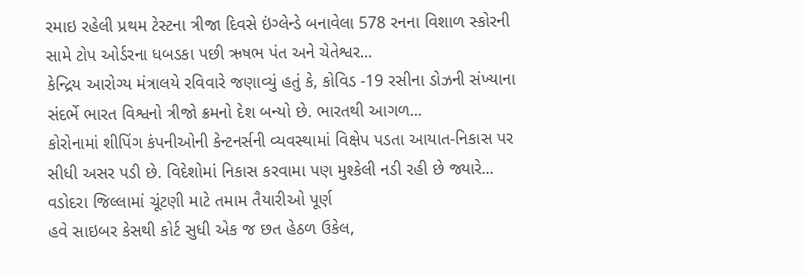રમાઇ રહેલી પ્રથમ ટેસ્ટના ત્રીજા દિવસે ઇંગ્લેન્ડે બનાવેલા 578 રનના વિશાળ સ્કોરની સામે ટોપ ઓર્ડરના ધબડકા પછી ઋષભ પંત અને ચેતેશ્વર...
કેન્દ્રિય આરોગ્ય મંત્રાલયે રવિવારે જણાવ્યું હતું કે, કોવિડ -19 રસીના ડોઝની સંખ્યાના સંદર્ભે ભારત વિશ્વનો ત્રીજો ક્રમનો દેશ બન્યો છે. ભારતથી આગળ...
કોરોનામાં શીપિંગ કંપનીઓની કેન્ટનર્સની વ્યવસ્થામાં વિક્ષેપ પડતા આયાત-નિકાસ પર સીધી અસર પડી છે. વિદેશોમાં નિકાસ કરવામા પણ મુશ્કેલી નડી રહી છે જ્યારે...
વડોદરા જિલ્લામાં ચૂંટણી માટે તમામ તૈયારીઓ પૂર્ણ
હવે સાઇબર કેસથી કોર્ટ સુધી એક જ છત હેઠળ ઉકેલ,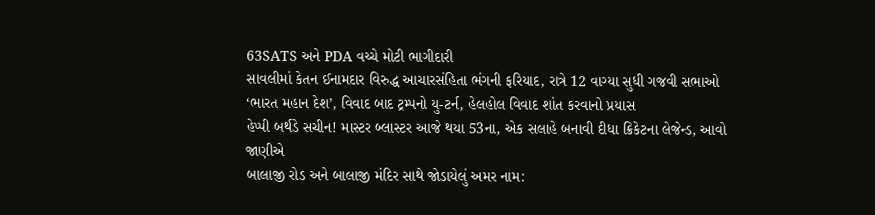63SATS અને PDA વચ્ચે મોટી ભાગીદારી
સાવલીમાં કેતન ઈનામદાર વિરુદ્ધ આચારસંહિતા ભંગની ફરિયાદ, રાત્રે 12 વાગ્યા સુધી ગજવી સભાઓ
‘ભારત મહાન દેશ’, વિવાદ બાદ ટ્રમ્પનો યુ-ટર્ન, હેલહોલ વિવાદ શાંત કરવાનો પ્રયાસ
હેપ્પી બર્થડે સચીન! માસ્ટર બ્લાસ્ટર આજે થયા 53ના, એક સલાહે બનાવી દીધા ક્રિકેટના લેજેન્ડ, આવો જાણીએ
બાલાજી રોડ અને બાલાજી મંદિર સાથે જોડાયેલું અમર નામ: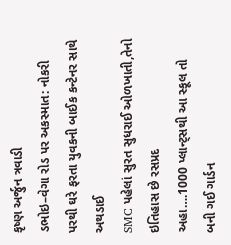કૃષ્ણ અર્જુન ત્રવાડી
ડભોઇ–વેગા રોડ પર અકસ્માત: નોકરી પરથી ઘરે ફરતા યુવકની બાઈક કન્ટેનર સાથે અથડાઈ
SMC પહેલાં સુરત સુધરાઈ ઓળખાતી,તેનો ઇતિહાસ છે રસપ્રદ
અહા….1000 પ્લાન્ટ્સથી આ સ્કૂલ તો બની ગઈ ગાર્ડન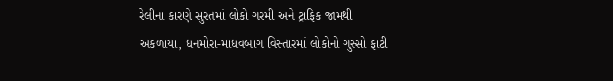રેલીના કારણે સુરતમાં લોકો ગરમી અને ટ્રાફિક જામથી અકળાયા, ધનમોરા-માધવબાગ વિસ્તારમાં લોકોનો ગુસ્સો ફાટી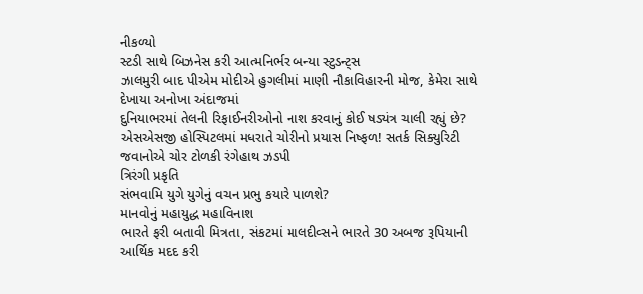નીકળ્યો
સ્ટડી સાથે બિઝનેસ કરી આત્મનિર્ભર બન્યા સ્ટુડન્ટ્સ
ઝાલમુરી બાદ પીએમ મોદીએ હુગલીમાં માણી નૌકાવિહારની મોજ, કેમેરા સાથે દેખાયા અનોખા અંદાજમાં
દુનિયાભરમાં તેલની રિફાઈનરીઓનો નાશ કરવાનું કોઈ ષડ્યંત્ર ચાલી રહ્યું છે?
એસએસજી હોસ્પિટલમાં મધરાતે ચોરીનો પ્રયાસ નિષ્ફળ! સતર્ક સિક્યુરિટી જવાનોએ ચોર ટોળકી રંગેહાથ ઝડપી
ત્રિરંગી પ્રકૃતિ
સંભવામિ યુગે યુગેનું વચન પ્રભુ કયારે પાળશે?
માનવોનું મહાયુદ્ધ મહાવિનાશ
ભારતે ફરી બતાવી મિત્રતા, સંકટમાં માલદીવ્સને ભારતે 30 અબજ રૂપિયાની આર્થિક મદદ કરી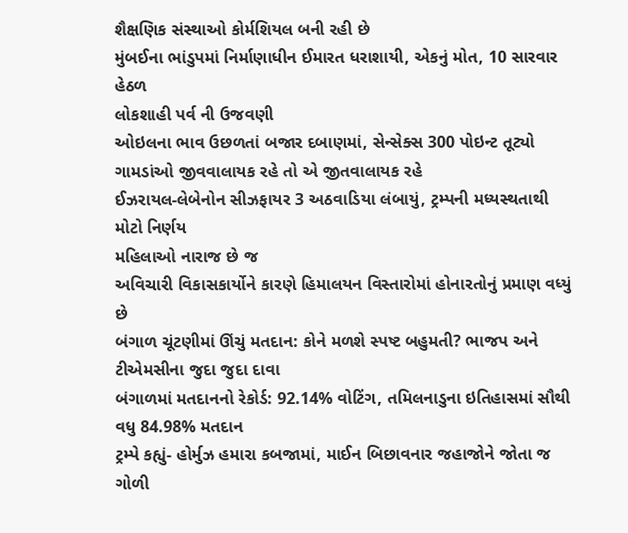શૈક્ષણિક સંસ્થાઓ કોર્મશિયલ બની રહી છે
મુંબઈના ભાંડુપમાં નિર્માણાધીન ઈમારત ધરાશાયી, એકનું મોત, 10 સારવાર હેઠળ
લોકશાહી પર્વ ની ઉજવણી
ઓઇલના ભાવ ઉછળતાં બજાર દબાણમાં, સેન્સેક્સ 300 પોઇન્ટ તૂટ્યો
ગામડાંઓ જીવવાલાયક રહે તો એ જીતવાલાયક રહે
ઈઝરાયલ-લેબેનોન સીઝફાયર 3 અઠવાડિયા લંબાયું, ટ્રમ્પની મધ્યસ્થતાથી મોટો નિર્ણય
મહિલાઓ નારાજ છે જ
અવિચારી વિકાસકાર્યોને કારણે હિમાલયન વિસ્તારોમાં હોનારતોનું પ્રમાણ વધ્યું છે
બંગાળ ચૂંટણીમાં ઊંચું મતદાન: કોને મળશે સ્પષ્ટ બહુમતી? ભાજપ અને ટીએમસીના જુદા જુદા દાવા
બંગાળમાં મતદાનનો રેકોર્ડ: 92.14% વોટિંગ, તમિલનાડુના ઇતિહાસમાં સૌથી વધુ 84.98% મતદાન
ટ્રમ્પે કહ્યું- હોર્મુઝ હમારા કબજામાં, માઈન બિછાવનાર જહાજોને જોતા જ ગોળી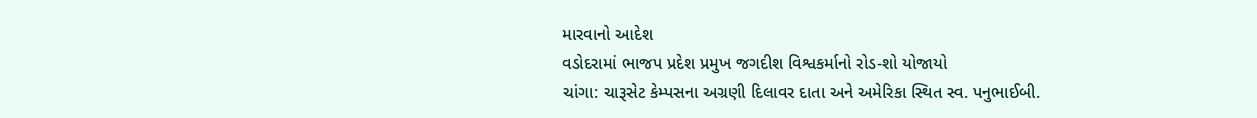મારવાનો આદેશ
વડોદરામાં ભાજપ પ્રદેશ પ્રમુખ જગદીશ વિશ્વકર્માનો રોડ-શો યોજાયો
ચાંગા: ચારૂસેટ કેમ્પસના અગ્રણી દિલાવર દાતા અને અમેરિકા સ્થિત સ્વ. પનુભાઈબી.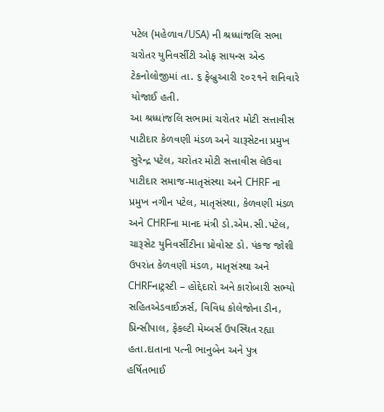પટેલ (મહેળાવ/USA) ની શ્રધ્ધાંજલિ સભા ચરોતર યુનિવર્સીટી ઓફ સાયન્સ એન્ડ ટેકનોલોજીમાં તા. ૬ ફેબ્રુઆરી ૨૦૨૧ને શનિવારે યોજાઈ હતી.
આ શ્રધ્ધાંજલિ સભામાં ચરોતર મોટી સત્તાવીસ પાટીદાર કેળવણી મંડળ અને ચારૂસેટના પ્રમુખ સુરેન્દ્ર પટેલ, ચરોતર મોટી સત્તાવીસ લેઉવા પાટીદાર સમાજ-માતૃસંસ્થા અને CHRF ના પ્રમુખ નગીન પટેલ, માતૃસંસ્થા, કેળવણી મંડળ અને CHRFના માનદ મંત્રી ડો.એમ.સી.પટેલ, ચારૂસેટ યુનિવર્સીટીના પ્રોવોસ્ટ ડો. પંકજ જોશી ઉપરાંત કેળવણી મંડળ, માતૃસંસ્થા અને CHRFનાટ્રસ્ટી – હોદ્દેદારો અને કારોબારી સભ્યો સહિતએડવાઈઝર્સ, વિવિધ કોલેજોના ડીન, પ્રિન્સીપાલ, ફેકલ્ટી મેમ્બર્સ ઉપસ્થિત રહ્યા હતા.દાતાના પત્ની ભાનુબેન અને પુત્ર હર્ષિતભાઈ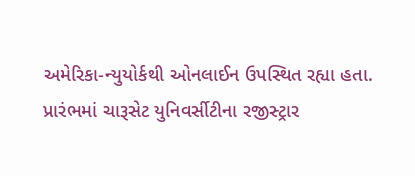અમેરિકા-ન્યુયોર્કથી ઓનલાઈન ઉપસ્થિત રહ્યા હતા.
પ્રારંભમાં ચારૂસેટ યુનિવર્સીટીના રજીસ્ટ્રાર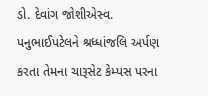ડો. દેવાંગ જોશીએસ્વ. પનુભાઈપટેલને શ્રધ્ધાંજલિ અર્પણ કરતા તેમના ચારૂસેટ કેમ્પસ પરના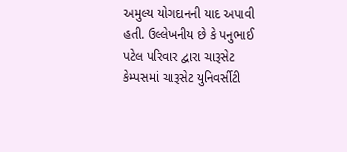અમુલ્ય યોગદાનની યાદ અપાવી હતી. ઉલ્લેખનીય છે કે પનુભાઈ પટેલ પરિવાર દ્વારા ચારૂસેટ કેમ્પસમાં ચારૂસેટ યુનિવર્સીટી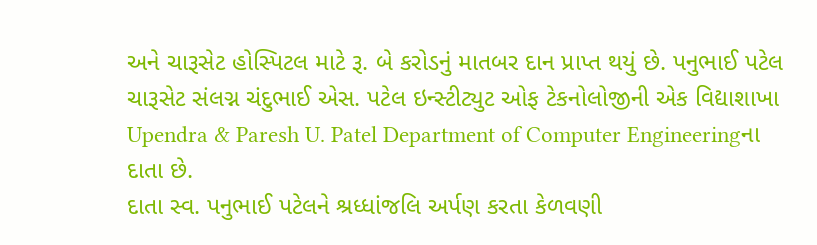અને ચારૂસેટ હોસ્પિટલ માટે રૂ. બે કરોડનું માતબર દાન પ્રાપ્ત થયું છે. પનુભાઈ પટેલ ચારૂસેટ સંલગ્ન ચંદુભાઈ એસ. પટેલ ઇન્સ્ટીટ્યુટ ઓફ ટેકનોલોજીની એક વિદ્યાશાખા Upendra & Paresh U. Patel Department of Computer Engineeringના દાતા છે.
દાતા સ્વ. પનુભાઈ પટેલને શ્રધ્ધાંજલિ અર્પણ કરતા કેળવણી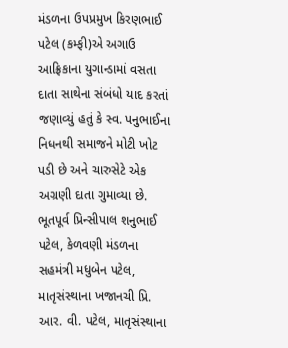મંડળના ઉપપ્રમુખ કિરણભાઈ પટેલ (કમ્ફી)એ અગાઉ આફ્રિકાના યુગાન્ડામાં વસતા દાતા સાથેના સંબંધો યાદ કરતાં જણાવ્યું હતું કે સ્વ. પનુભાઈના નિધનથી સમાજને મોટી ખોટ પડી છે અને ચારુસેટે એક અગ્રણી દાતા ગુમાવ્યા છે.
ભૂતપૂર્વ પ્રિન્સીપાલ શનુભાઈ પટેલ, કેળવણી મંડળના સહમંત્રી મધુબેન પટેલ, માતૃસંસ્થાના ખજાનચી પ્રિ. આર. વી. પટેલ, માતૃસંસ્થાના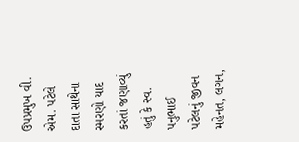ઉપપ્રમુખ વી. એમ. પટેલે દાતા સાથેના સ્મરણો યાદ કરતાં જણાવ્યું હતું કે સ્વ. પનુભાઈ પટેલનું જીવન મહેનત, લગન,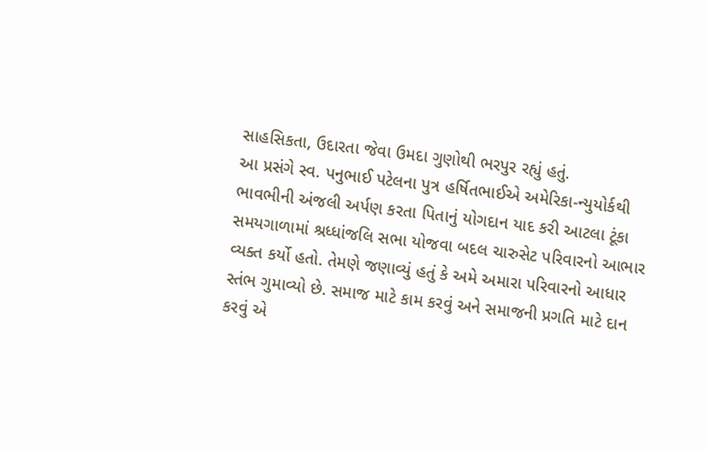સાહસિકતા, ઉદારતા જેવા ઉમદા ગુણોથી ભરપુર રહ્યું હતું.
આ પ્રસંગે સ્વ. પનુભાઈ પટેલના પુત્ર હર્ષિતભાઈએ અમેરિકા-ન્યુયોર્કથી ભાવભીની અંજલી અર્પણ કરતા પિતાનું યોગદાન યાદ કરી આટલા ટૂંકા સમયગાળામાં શ્રધ્ધાંજલિ સભા યોજવા બદલ ચારુસેટ પરિવારનો આભાર વ્યક્ત કર્યો હતો. તેમણે જણાવ્યું હતું કે અમે અમારા પરિવારનો આધાર સ્તંભ ગુમાવ્યો છે. સમાજ માટે કામ કરવું અને સમાજની પ્રગતિ માટે દાન કરવું એ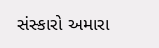સંસ્કારો અમારા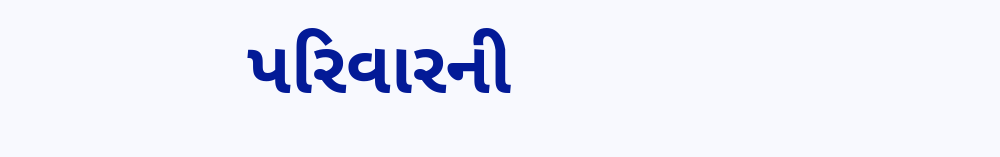પરિવારની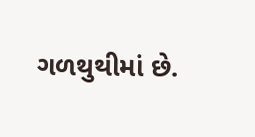ગળથુથીમાં છે.